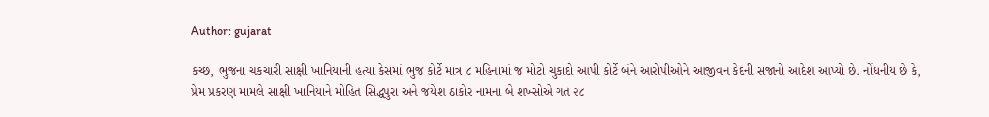Author: gujarat

કચ્છ, ભુજના ચકચારી સાક્ષી ખાનિયાની હત્યા કેસમાં ભુજ કોર્ટે માત્ર ૮ મહિનામાં જ મોટો ચુકાદો આપી કોર્ટે બંને આરોપીઓને આજીવન કેદની સજાનો આદેશ આપ્યો છે. નોંધનીય છે કે, પ્રેમ પ્રકરણ મામલે સાક્ષી ખાનિયાને મોહિત સિદ્ધપુરા અને જયેશ ઠાકોર નામના બે શખ્સોએ ગત ૨૮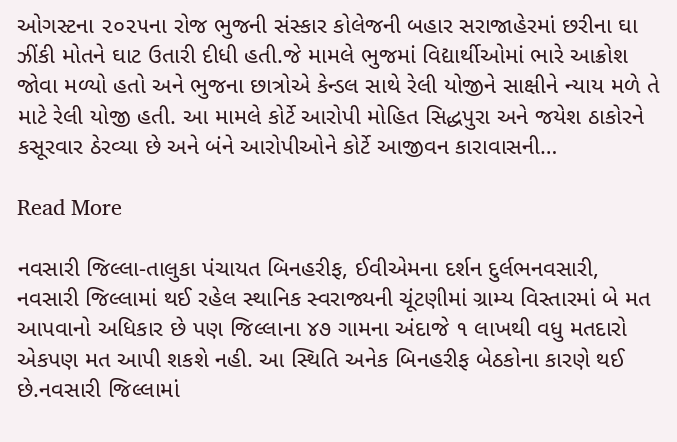ઓગસ્ટના ૨૦૨૫ના રોજ ભુજની સંસ્કાર કોલેજની બહાર સરાજાહેરમાં છરીના ઘા ઝીંકી મોતને ઘાટ ઉતારી દીધી હતી.જે મામલે ભુજમાં વિદ્યાર્થીઓમાં ભારે આક્રોશ જોવા મળ્યો હતો અને ભુજના છાત્રોએ કેન્ડલ સાથે રેલી યોજીને સાક્ષીને ન્યાય મળે તે માટે રેલી યોજી હતી. આ મામલે કોર્ટે આરોપી મોહિત સિદ્ધપુરા અને જયેશ ઠાકોરને કસૂરવાર ઠેરવ્યા છે અને બંને આરોપીઓને કોર્ટે આજીવન કારાવાસની…

Read More

નવસારી જિલ્લા-તાલુકા પંચાયત બિનહરીફ, ઈવીએમના દર્શન દુર્લભનવસારી, નવસારી જિલ્લામાં થઈ રહેલ સ્થાનિક સ્વરાજ્યની ચૂંટણીમાં ગ્રામ્ય વિસ્તારમાં બે મત આપવાનો અધિકાર છે પણ જિલ્લાના ૪૭ ગામના અંદાજે ૧ લાખથી વધુ મતદારો એકપણ મત આપી શકશે નહી. આ સ્થિતિ અનેક બિનહરીફ બેઠકોના કારણે થઈ છે.નવસારી જિલ્લામાં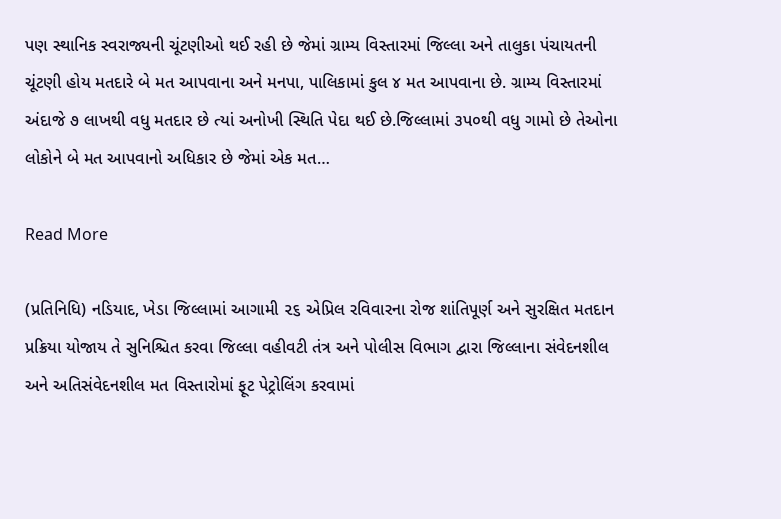પણ સ્થાનિક સ્વરાજ્યની ચૂંટણીઓ થઈ રહી છે જેમાં ગ્રામ્ય વિસ્તારમાં જિલ્લા અને તાલુકા પંચાયતની ચૂંટણી હોય મતદારે બે મત આપવાના અને મનપા, પાલિકામાં કુલ ૪ મત આપવાના છે. ગ્રામ્ય વિસ્તારમાં અંદાજે ૭ લાખથી વધુ મતદાર છે ત્યાં અનોખી સ્થિતિ પેદા થઈ છે.જિલ્લામાં ૩પ૦થી વધુ ગામો છે તેઓના લોકોને બે મત આપવાનો અધિકાર છે જેમાં એક મત…

Read More

(પ્રતિનિધિ) નડિયાદ, ખેડા જિલ્લામાં આગામી ૨૬ એપ્રિલ રવિવારના રોજ શાંતિપૂર્ણ અને સુરક્ષિત મતદાન પ્રક્રિયા યોજાય તે સુનિશ્ચિત કરવા જિલ્લા વહીવટી તંત્ર અને પોલીસ વિભાગ દ્વારા જિલ્લાના સંવેદનશીલ અને અતિસંવેદનશીલ મત વિસ્તારોમાં ફૂટ પેટ્રોલિંગ કરવામાં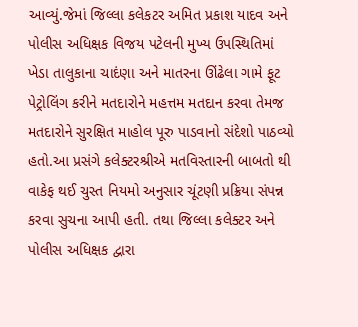આવ્યું.જેમાં જિલ્લા કલેકટર અમિત પ્રકાશ યાદવ અને પોલીસ અધિક્ષક વિજય પટેલની મુખ્ય ઉપસ્થિતિમાં ખેડા તાલુકાના ચાદંણા અને માતરના ઊંઢેલા ગામે ફૂટ પેટ્રોલિંગ કરીને મતદારોને મહત્તમ મતદાન કરવા તેમજ મતદારોને સુરક્ષિત માહોલ પૂરુ પાડવાનો સંદેશો પાઠવ્યો હતો.આ પ્રસંગે કલેક્ટરશ્રીએ મતવિસ્તારની બાબતો થી વાકેફ થઈ ચુસ્ત નિયમો અનુસાર ચૂંટણી પ્રક્રિયા સંપન્ન કરવા સુચના આપી હતી. તથા જિલ્લા કલેક્ટર અને પોલીસ અધિક્ષક દ્વારા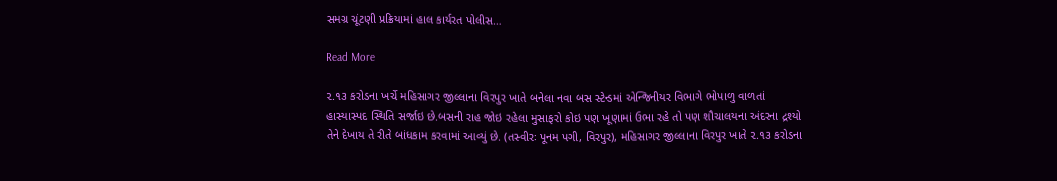સમગ્ર ચૂંટણી પ્રક્રિયામાં હાલ કાર્યરત પોલીસ…

Read More

૨.૧૩ કરોડના ખર્ચે મહિસાગર જીલ્લાના વિરપુર ખાતે બનેલા નવા બસ સ્ટેન્ડમાં એન્જિનીયર વિભાગે ભોપાળુ વાળતાં હાસ્યાસ્પદ સ્થિતિ સર્જાઇ છે.બસની રાહ જોઇ રહેલા મુસાફરો કોઇ પણ ખૂણામાં ઉભા રહે તો પણ શૌચાલયના અંદરના દ્રશ્યો તેને દેખાય તે રીતે બાંધકામ કરવામાં આવ્યું છે. (તસ્વીરઃ પૂનમ પગી, વિરપુર), મહિસાગર જીલ્લાના વિરપુર ખાતે ૨.૧૩ કરોડના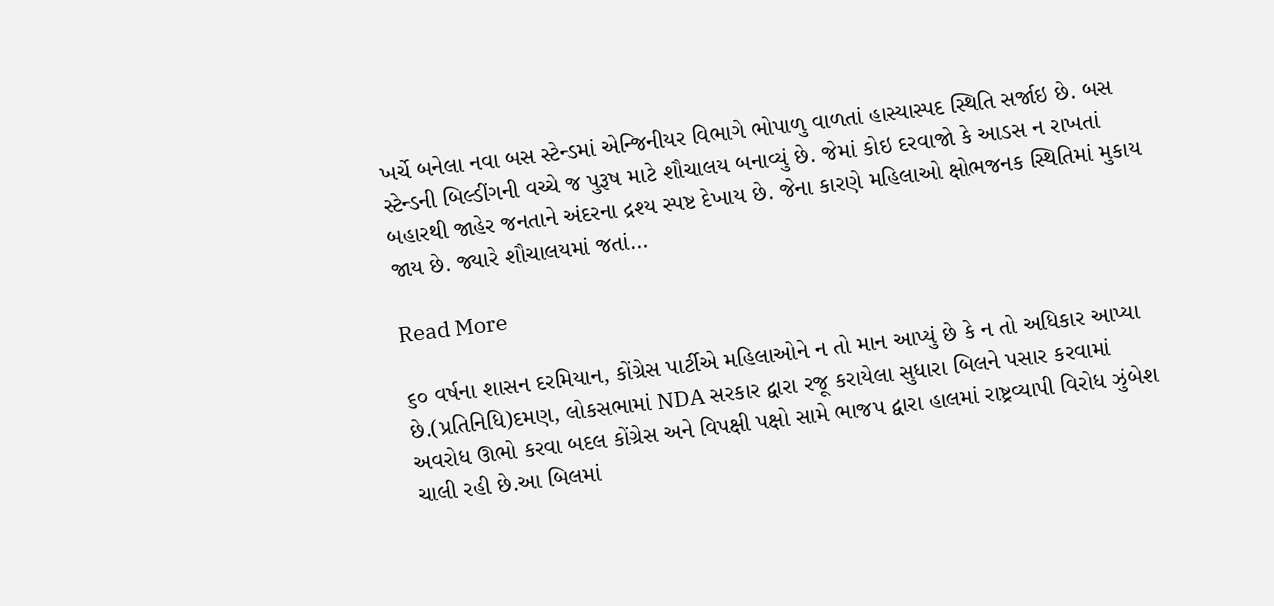ખર્ચે બનેલા નવા બસ સ્ટેન્ડમાં એન્જિનીયર વિભાગે ભોપાળુ વાળતાં હાસ્યાસ્પદ સ્થિતિ સર્જાઇ છે. બસ સ્ટેન્ડની બિલ્ડીંગની વચ્ચે જ પુરૂષ માટે શૌચાલય બનાવ્યું છે. જેમાં કોઇ દરવાજો કે આડસ ન રાખતાં બહારથી જાહેર જનતાને અંદરના દ્રશ્ય સ્પષ્ટ દેખાય છે. જેના કારણે મહિલાઓ ક્ષોભજનક સ્થિતિમાં મુકાય જાય છે. જ્યારે શૌચાલયમાં જતાં…

Read More

૬૦ વર્ષના શાસન દરમિયાન, કોંગ્રેસ પાર્ટીએ મહિલાઓને ન તો માન આપ્યું છે કે ન તો અધિકાર આપ્યા છે.(પ્રતિનિધિ)દમણ, લોકસભામાં NDA સરકાર દ્વારા રજૂ કરાયેલા સુધારા બિલને પસાર કરવામાં અવરોધ ઊભો કરવા બદલ કોંગ્રેસ અને વિપક્ષી પક્ષો સામે ભાજપ દ્વારા હાલમાં રાષ્ટ્રવ્યાપી વિરોધ ઝુંબેશ ચાલી રહી છે.આ બિલમાં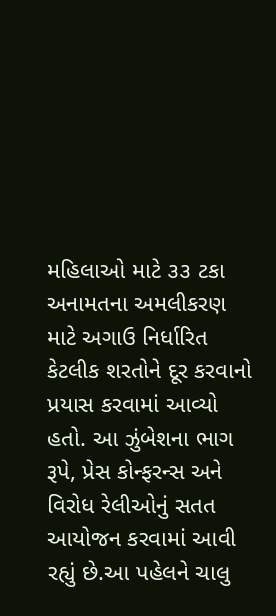મહિલાઓ માટે ૩૩ ટકા અનામતના અમલીકરણ માટે અગાઉ નિર્ધારિત કેટલીક શરતોને દૂર કરવાનો પ્રયાસ કરવામાં આવ્યો હતો. આ ઝુંબેશના ભાગ રૂપે, પ્રેસ કોન્ફરન્સ અને વિરોધ રેલીઓનું સતત આયોજન કરવામાં આવી રહ્યું છે.આ પહેલને ચાલુ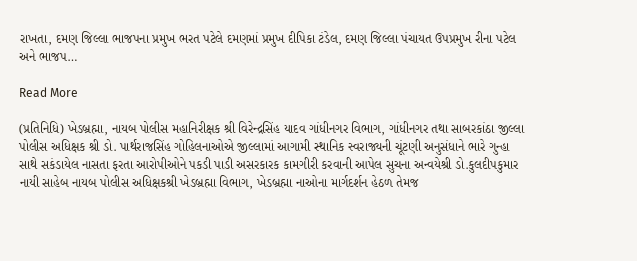રાખતા, દમણ જિલ્લા ભાજપના પ્રમુખ ભરત પટેલે દમણમાં પ્રમુખ દીપિકા ટંડેલ, દમણ જિલ્લા પંચાયત ઉપપ્રમુખ રીના પટેલ અને ભાજપ…

Read More

(પ્રતિનિધિ) ખેડબ્રહ્મા, નાયબ પોલીસ મહાનિરીક્ષક શ્રી વિરેન્દ્રસિંહ યાદવ ગાંધીનગર વિભાગ, ગાંધીનગર તથા સાબરકાંઠા જીલ્લા પોલીસ અધિક્ષક શ્રી ડો. પાર્થરાજસિંહ ગોહિલનાઓએ જીલ્લામાં આગામી સ્થાનિક સ્વરાજ્યની ચૂંટણી અનુસંધાને ભારે ગુન્હા સાથે સકંડાયેલ નાસતા ફરતા આરોપીઓને પકડી પાડી અસરકારક કામગીરી કરવાની આપેલ સુચના અન્વયેશ્રી ડો.કુલદીપકુમાર નાયી સાહેબ નાયબ પોલીસ અધિક્ષકશ્રી ખેડબ્રહ્મા વિભાગ, ખેડબ્રહ્મા નાઓના માર્ગદર્શન હેઠળ તેમજ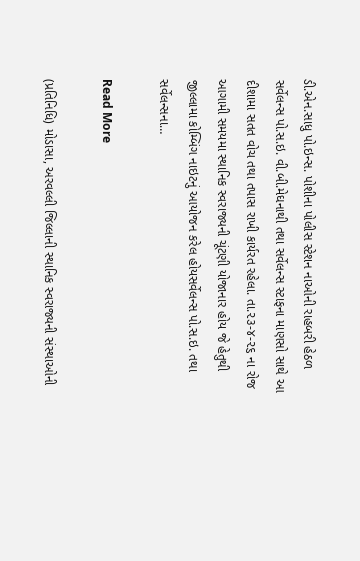ડી.એન.સાધુ પો.ઇન્સ. પોશીના પોલીસ સ્ટેશન નાઓની રાહબરી હેઠળ સર્વેલન્સ પો.સ.ઇ. વી.બી.મેઘનાથી તથા સર્વેલન્સ સ્ટાફના માણસો સાથે આ દીશામા સતત વોચ તથા તપાસ રાખી કાર્યરત રહેલા. તા.૨૩-૪-૨૬ ના રોજ આગામી સમયમા સ્થાનિક સ્વરાજ્યની ચૂંટણી યોજાનાર હોય જે હેતુથી જીલ્લામા કોમ્બિંગ નાઇટનું આયોજન કરેલ હોયસર્વેલન્સ પો.સ.ઇ. તથા સર્વેલન્સના…

Read More

(પ્રતિનિધિ) મોડાસા, અરવલ્લી જિલ્લાની સ્થાનિક સ્વરાજ્યની સંસ્થાઓની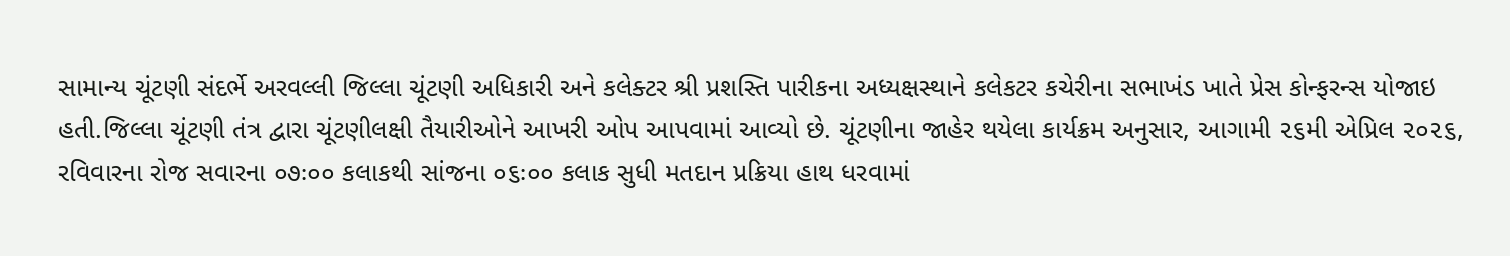સામાન્ય ચૂંટણી સંદર્ભે અરવલ્લી જિલ્લા ચૂંટણી અધિકારી અને કલેક્ટર શ્રી પ્રશસ્તિ પારીકના અધ્યક્ષસ્થાને કલેકટર કચેરીના સભાખંડ ખાતે પ્રેસ કોન્ફરન્સ યોજાઇ હતી.જિલ્લા ચૂંટણી તંત્ર દ્વારા ચૂંટણીલક્ષી તૈયારીઓને આખરી ઓપ આપવામાં આવ્યો છે. ચૂંટણીના જાહેર થયેલા કાર્યક્રમ અનુસાર, આગામી ૨૬મી એપ્રિલ ૨૦૨૬, રવિવારના રોજ સવારના ૦૭ઃ૦૦ કલાકથી સાંજના ૦૬ઃ૦૦ કલાક સુધી મતદાન પ્રક્રિયા હાથ ધરવામાં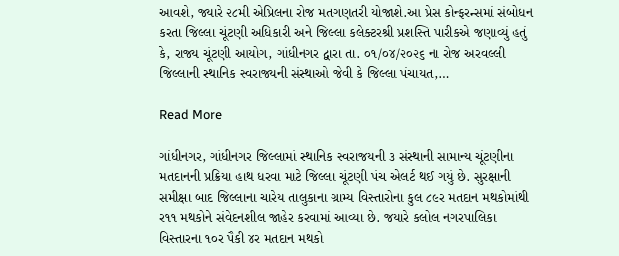આવશે, જ્યારે ૨૮મી એપ્રિલના રોજ મતગણતરી યોજાશે.આ પ્રેસ કોન્ફરન્સમાં સંબોધન કરતા જિલ્લા ચૂંટણી અધિકારી અને જિલ્લા કલેક્ટરશ્રી પ્રશસ્તિ પારીકએ જણાવ્યું હતું કે, રાજ્ય ચૂંટણી આયોગ, ગાંધીનગર દ્વારા તા. ૦૧/૦૪/૨૦૨૬ ના રોજ અરવલ્લી જિલ્લાની સ્થાનિક સ્વરાજ્યની સંસ્થાઓ જેવી કે જિલ્લા પંચાયત,…

Read More

ગાંધીનગર, ગાંધીનગર જિલ્લામાં સ્થાનિક સ્વરાજયની ૩ સંસ્થાની સામાન્ય ચૂંટણીના મતદાનની પ્રક્રિયા હાથ ધરવા માટે જિલ્લા ચૂંટણી પંચ એલર્ટ થઈ ગયું છે. સુરક્ષાની સમીક્ષા બાદ જિલ્લાના ચારેય તાલુકાના ગ્રામ્ય વિસ્તારોના કુલ ૮૯ર મતદાન મથકોમાંથી ર૧૧ મથકોને સંવેદનશીલ જાહેર કરવામાં આવ્યા છે. જયારે કલોલ નગરપાલિકા વિસ્તારના ૧૦ર પૈકી ૪ર મતદાન મથકો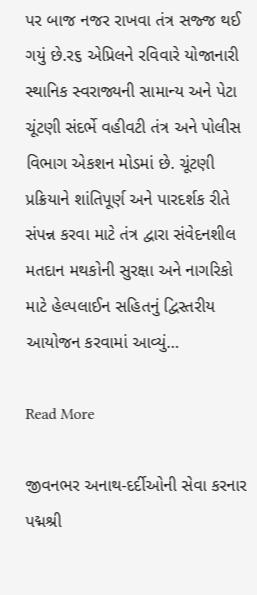પર બાજ નજર રાખવા તંત્ર સજ્જ થઈ ગયું છે.ર૬ એપ્રિલને રવિવારે યોજાનારી સ્થાનિક સ્વરાજ્યની સામાન્ય અને પેટા ચૂંટણી સંદર્ભે વહીવટી તંત્ર અને પોલીસ વિભાગ એકશન મોડમાં છે. ચૂંટણી પ્રક્રિયાને શાંતિપૂર્ણ અને પારદર્શક રીતે સંપન્ન કરવા માટે તંત્ર દ્વારા સંવેદનશીલ મતદાન મથકોની સુરક્ષા અને નાગરિકો માટે હેલ્પલાઈન સહિતનું દ્વિસ્તરીય આયોજન કરવામાં આવ્યું…

Read More

જીવનભર અનાથ-દર્દીઓની સેવા કરનાર પદ્મશ્રી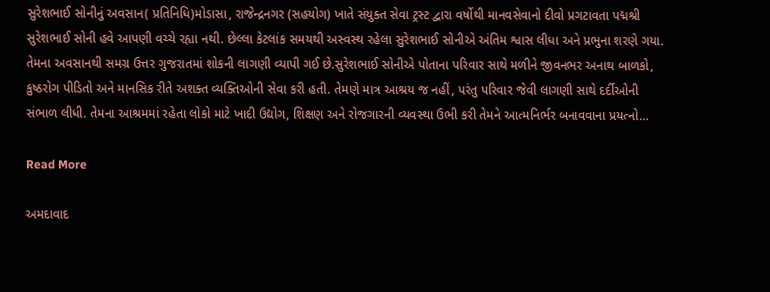સુરેશભાઈ સોનીનું અવસાન( પ્રતિનિધિ)મોડાસા, રાજેન્દ્રનગર (સહયોગ) ખાતે સંયુક્ત સેવા ટ્રસ્ટ દ્વારા વર્ષોથી માનવસેવાનો દીવો પ્રગટાવતા પદ્મશ્રી સુરેશભાઈ સોની હવે આપણી વચ્ચે રહ્યા નથી. છેલ્લા કેટલાંક સમયથી અસ્વસ્થ રહેલા સુરેશભાઈ સોનીએ અંતિમ શ્વાસ લીધા અને પ્રભુના શરણે ગયા. તેમના અવસાનથી સમગ્ર ઉત્તર ગુજરાતમાં શોકની લાગણી વ્યાપી ગઈ છે.સુરેશભાઈ સોનીએ પોતાના પરિવાર સાથે મળીને જીવનભર અનાથ બાળકો, કુષ્ઠરોગ પીડિતો અને માનસિક રીતે અશક્ત વ્યક્તિઓની સેવા કરી હતી. તેમણે માત્ર આશ્રય જ નહીં, પરંતુ પરિવાર જેવી લાગણી સાથે દર્દીઓની સંભાળ લીધી. તેમના આશ્રમમાં રહેતા લોકો માટે ખાદી ઉદ્યોગ, શિક્ષણ અને રોજગારની વ્યવસ્થા ઉભી કરી તેમને આત્મનિર્ભર બનાવવાના પ્રયત્નો…

Read More

અમદાવાદ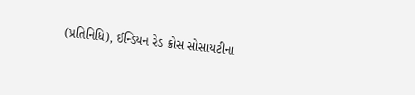(પ્રતિનિધિ), ઈન્ડિયન રેડ ક્રોસ સોસાયટીના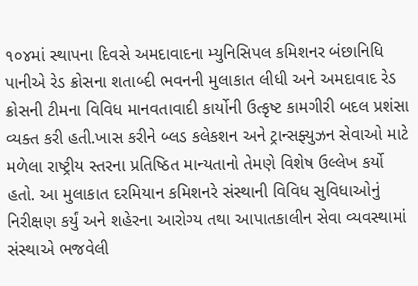૧૦૪માં સ્થાપના દિવસે અમદાવાદના મ્યુનિસિપલ કમિશનર બંછાનિધિ પાનીએ રેડ ક્રોસના શતાબ્દી ભવનની મુલાકાત લીધી અને અમદાવાદ રેડ ક્રોસની ટીમના વિવિધ માનવતાવાદી કાર્યોની ઉત્કૃષ્ટ કામગીરી બદલ પ્રશંસા વ્યક્ત કરી હતી.ખાસ કરીને બ્લડ કલેકશન અને ટ્રાન્સફ્યુઝન સેવાઓ માટે મળેલા રાષ્ટ્રીય સ્તરના પ્રતિષ્ઠિત માન્યતાનો તેમણે વિશેષ ઉલ્લેખ કર્યો હતો. આ મુલાકાત દરમિયાન કમિશનરે સંસ્થાની વિવિધ સુવિધાઓનું નિરીક્ષણ કર્યું અને શહેરના આરોગ્ય તથા આપાતકાલીન સેવા વ્યવસ્થામાં સંસ્થાએ ભજવેલી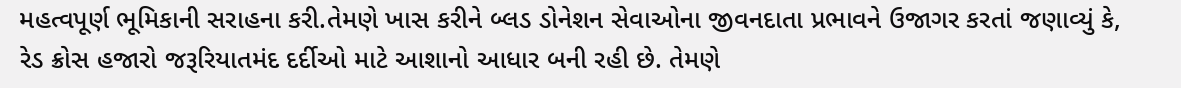મહત્વપૂર્ણ ભૂમિકાની સરાહના કરી.તેમણે ખાસ કરીને બ્લડ ડોનેશન સેવાઓના જીવનદાતા પ્રભાવને ઉજાગર કરતાં જણાવ્યું કે, રેડ ક્રોસ હજારો જરૂરિયાતમંદ દર્દીઓ માટે આશાનો આધાર બની રહી છે. તેમણે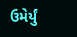ઉમેર્યું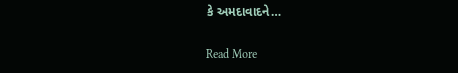કે અમદાવાદને…

Read More